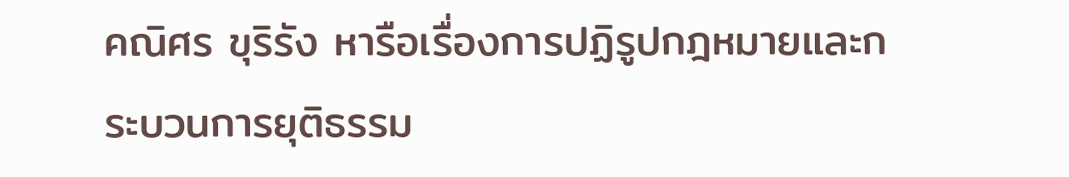คณิศร ขุริรัง หารือเรื่องการปฏิรูปกฎหมายและกระบวนการยุติธรรม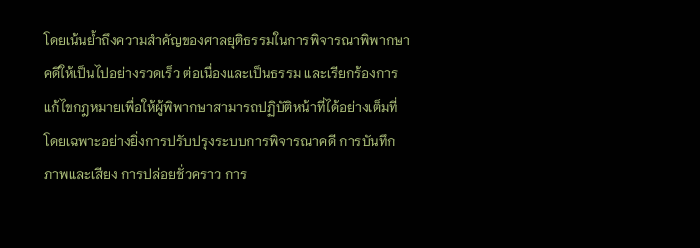โดยเน้นย้ำถึงความสำคัญของศาลยุติธรรมในการพิจารณาพิพากษาคดีให้เป็นไปอย่างรวดเร็ว ต่อเนื่องและเป็นธรรม และเรียกร้องการแก้ไขกฎหมายเพื่อให้ผู้พิพากษาสามารถปฏิบัติหน้าที่ได้อย่างเต็มที่ โดยเฉพาะอย่างยิ่งการปรับปรุงระบบการพิจารณาคดี การบันทึกภาพและเสียง การปล่อยชั่วคราว การ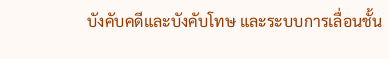บังคับคดีและบังคับโทษ และระบบการเลื่อนชั้น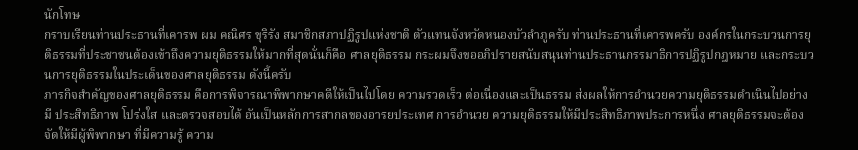นักโทษ
กราบเรียนท่านประธานที่เคารพ ผม คณิศร ขุริรัง สมาชิกสภาปฏิรูปแห่งชาติ ตัวแทนจังหวัดหนองบัวลำภูครับ ท่านประธานที่เคารพครับ องค์กรในกระบวนการยุติธรรมที่ประชาชนต้องเข้าถึงความยุติธรรมให้มากที่สุดนั่นก็คือ ศาลยุติธรรม กระผมจึงขออภิปรายสนับสนุนท่านประธานกรรมาธิการปฏิรูปกฎหมาย และกระบวนการยุติธรรมในประเด็นของศาลยุติธรรม ดังนี้ครับ
ภารกิจสำคัญของศาลยุติธรรม คือการพิจารณาพิพากษาคดีให้เป็นไปโดย ความรวดเร็ว ต่อเนื่องและเป็นธรรม ส่งผลให้การอำนวยความยุติธรรมดำเนินไปอย่างมี ประสิทธิภาพ โปร่งใส และตรวจสอบได้ อันเป็นหลักการสากลของอารยประเทศ การอำนวย ความยุติธรรมให้มีประสิทธิภาพประการหนึ่ง ศาลยุติธรรมจะต้องจัดให้มีผู้พิพากษา ที่มีความรู้ ความ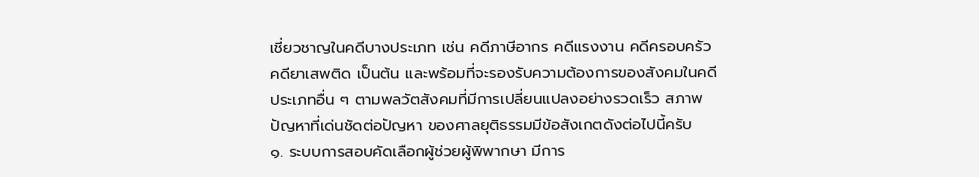เชี่ยวชาญในคดีบางประเภท เช่น คดีภาษีอากร คดีแรงงาน คดีครอบครัว คดียาเสพติด เป็นต้น และพร้อมที่จะรองรับความต้องการของสังคมในคดีประเภทอื่น ๆ ตามพลวัตสังคมที่มีการเปลี่ยนแปลงอย่างรวดเร็ว สภาพปัญหาที่เด่นชัดต่อปัญหา ของศาลยุติธรรมมีข้อสังเกตดังต่อไปนี้ครับ
๑. ระบบการสอบคัดเลือกผู้ช่วยผู้พิพากษา มีการ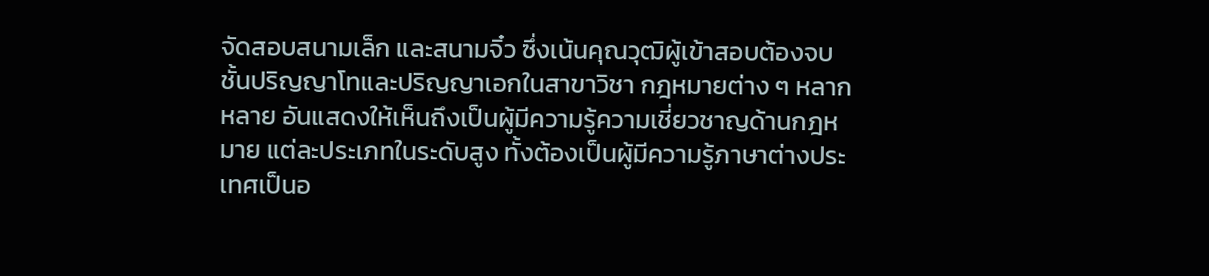จัดสอบสนามเล็ก และสนามจิ๋ว ซึ่งเน้นคุณวุฒิผู้เข้าสอบต้องจบชั้นปริญญาโทและปริญญาเอกในสาขาวิชา กฎหมายต่าง ๆ หลากหลาย อันแสดงให้เห็นถึงเป็นผู้มีความรู้ความเชี่ยวชาญด้านกฎหมาย แต่ละประเภทในระดับสูง ทั้งต้องเป็นผู้มีความรู้ภาษาต่างประเทศเป็นอ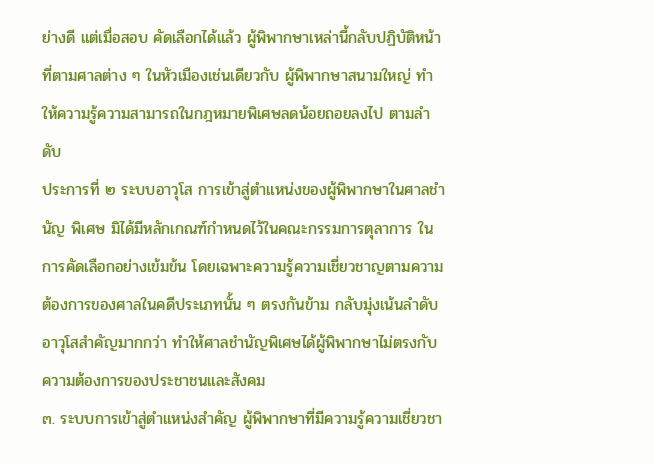ย่างดี แต่เมื่อสอบ คัดเลือกได้แล้ว ผู้พิพากษาเหล่านี้กลับปฏิบัติหน้าที่ตามศาลต่าง ๆ ในหัวเมืองเช่นเดียวกับ ผู้พิพากษาสนามใหญ่ ทำให้ความรู้ความสามารถในกฎหมายพิเศษลดน้อยถอยลงไป ตามลำดับ
ประการที่ ๒ ระบบอาวุโส การเข้าสู่ตำแหน่งของผู้พิพากษาในศาลชำนัญ พิเศษ มิได้มีหลักเกณฑ์กำหนดไว้ในคณะกรรมการตุลาการ ในการคัดเลือกอย่างเข้มข้น โดยเฉพาะความรู้ความเชี่ยวชาญตามความต้องการของศาลในคดีประเภทนั้น ๆ ตรงกันข้าม กลับมุ่งเน้นลำดับอาวุโสสำคัญมากกว่า ทำให้ศาลชำนัญพิเศษได้ผู้พิพากษาไม่ตรงกับ ความต้องการของประชาชนและสังคม
๓. ระบบการเข้าสู่ตำแหน่งสำคัญ ผู้พิพากษาที่มีความรู้ความเชี่ยวชา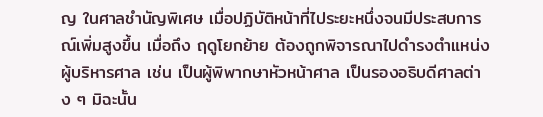ญ ในศาลชำนัญพิเศษ เมื่อปฏิบัติหน้าที่ไประยะหนึ่งจนมีประสบการณ์เพิ่มสูงขึ้น เมื่อถึง ฤดูโยกย้าย ต้องถูกพิจารณาไปดำรงตำแหน่งผู้บริหารศาล เช่น เป็นผู้พิพากษาหัวหน้าศาล เป็นรองอธิบดีศาลต่าง ๆ มิฉะนั้น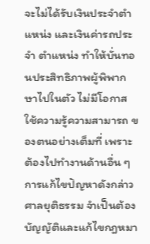จะไม่ได้รับเงินประจำตำแหน่ง และเงินค่ารถประจำ ตำแหน่ง ทำให้บั่นทอนประสิทธิภาพผู้พิพากษาไปในตัว ไม่มีโอกาสใช้ความรู้ความสามารถ ของตนอย่างเต็มที่ เพราะต้องไปทำงานด้านอื่น ๆ การแก้ไขปัญหาดังกล่าว ศาลยุติธรรม จำเป็นต้องบัญญัติและแก้ไขกฎหมา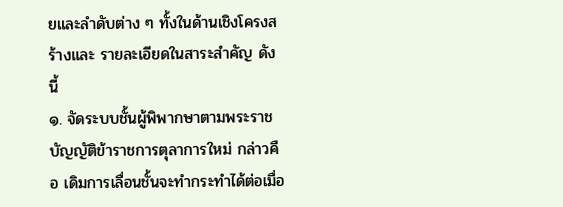ยและลำดับต่าง ๆ ทั้งในด้านเชิงโครงสร้างและ รายละเอียดในสาระสำคัญ ดังนี้
๑. จัดระบบชั้นผู้พิพากษาตามพระราชบัญญัติข้าราชการตุลาการใหม่ กล่าวคือ เดิมการเลื่อนชั้นจะทำกระทำได้ต่อเมื่อ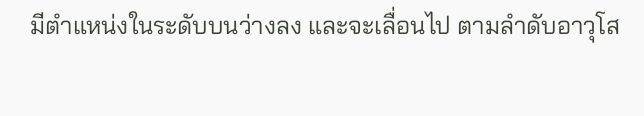มีตำแหน่งในระดับบนว่างลง และจะเลื่อนไป ตามลำดับอาวุโส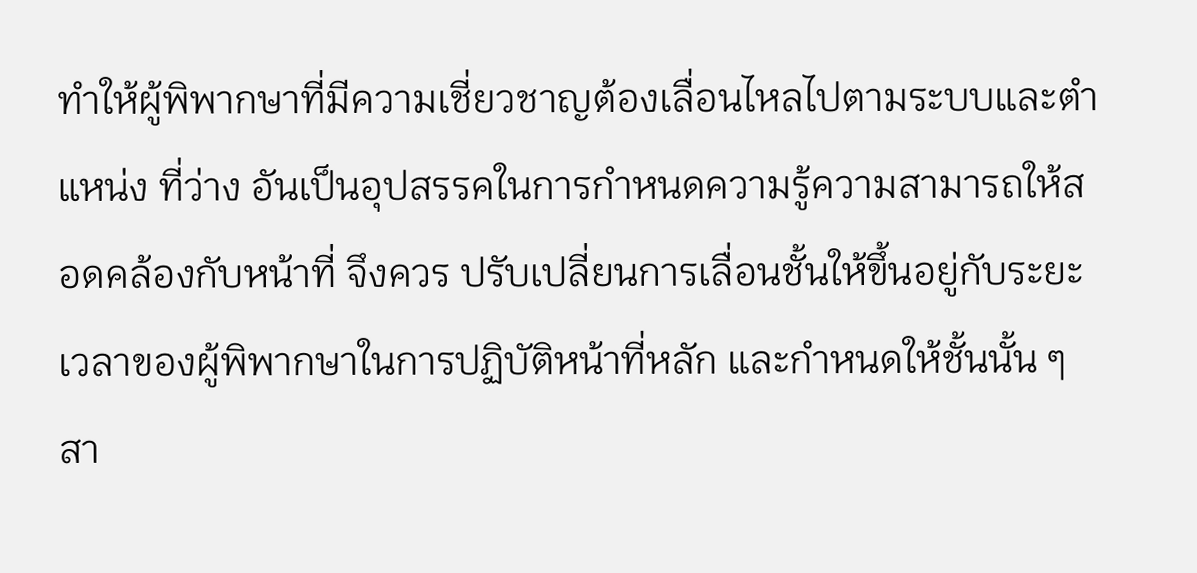ทำให้ผู้พิพากษาที่มีความเชี่ยวชาญต้องเลื่อนไหลไปตามระบบและตำแหน่ง ที่ว่าง อันเป็นอุปสรรคในการกำหนดความรู้ความสามารถให้สอดคล้องกับหน้าที่ จึงควร ปรับเปลี่ยนการเลื่อนชั้นให้ขึ้นอยู่กับระยะเวลาของผู้พิพากษาในการปฏิบัติหน้าที่หลัก และกำหนดให้ชั้นนั้น ๆ สา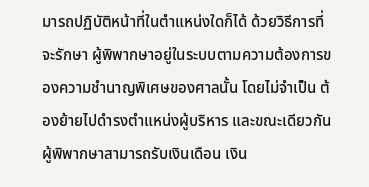มารถปฏิบัติหน้าที่ในตำแหน่งใดก็ได้ ด้วยวิธีการที่จะรักษา ผู้พิพากษาอยู่ในระบบตามความต้องการของความชำนาญพิเศษของศาลนั้น โดยไม่จำเป็น ต้องย้ายไปดำรงตำแหน่งผู้บริหาร และขณะเดียวกันผู้พิพากษาสามารถรับเงินเดือน เงิน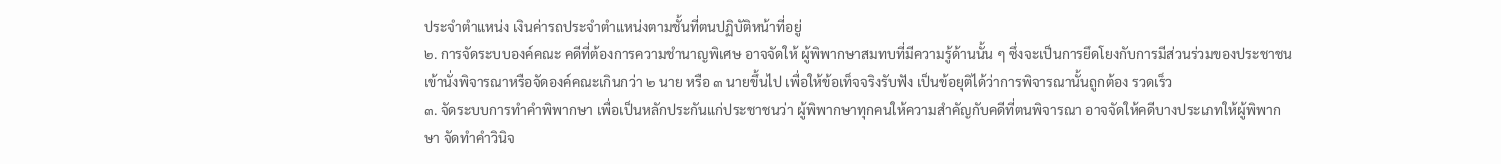ประจำตำแหน่ง เงินค่ารถประจำตำแหน่งตามชั้นที่ตนปฏิบัติหน้าที่อยู่
๒. การจัดระบบองค์คณะ คดีที่ต้องการความชำนาญพิเศษ อาจจัดให้ ผู้พิพากษาสมทบที่มีความรู้ด้านนั้น ๆ ซึ่งจะเป็นการยึดโยงกับการมีส่วนร่วมของประชาชน เข้านั่งพิจารณาหรือจัดองค์คณะเกินกว่า ๒ นาย หรือ ๓ นายขึ้นไป เพื่อให้ข้อเท็จจริงรับฟัง เป็นข้อยุติได้ว่าการพิจารณานั้นถูกต้อง รวดเร็ว
๓. จัดระบบการทำคำพิพากษา เพื่อเป็นหลักประกันแก่ประชาชนว่า ผู้พิพากษาทุกคนให้ความสำคัญกับคดีที่ตนพิจารณา อาจจัดให้คดีบางประเภทให้ผู้พิพากษา จัดทำคำวินิจ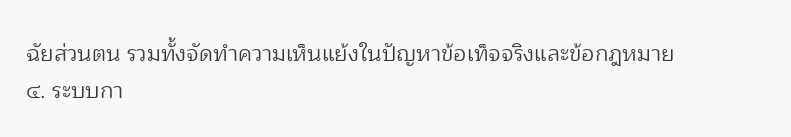ฉัยส่วนตน รวมทั้งจัดทำความเห็นแย้งในปัญหาข้อเท็จจริงและข้อกฎหมาย
๔. ระบบกา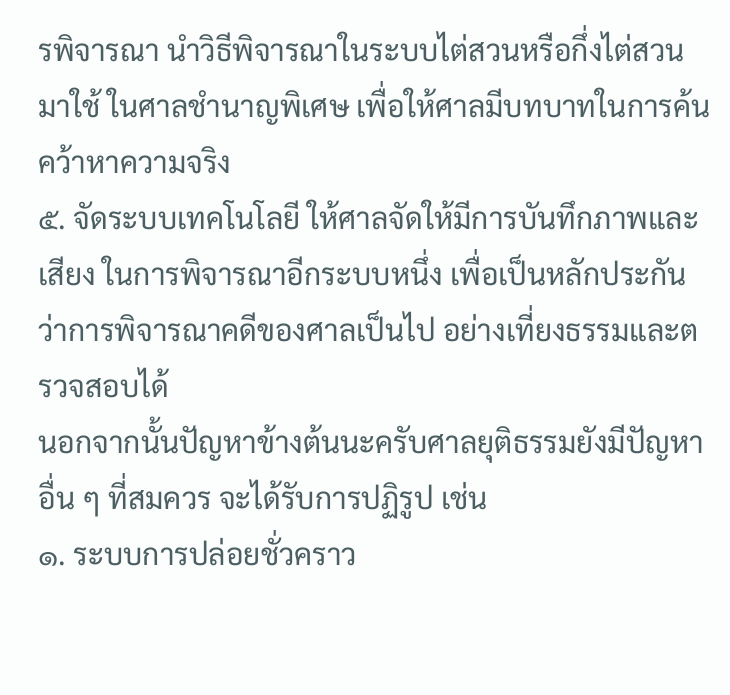รพิจารณา นำวิธีพิจารณาในระบบไต่สวนหรือกึ่งไต่สวนมาใช้ ในศาลชำนาญพิเศษ เพื่อให้ศาลมีบทบาทในการค้นคว้าหาความจริง
๕. จัดระบบเทคโนโลยี ให้ศาลจัดให้มีการบันทึกภาพและเสียง ในการพิจารณาอีกระบบหนึ่ง เพื่อเป็นหลักประกันว่าการพิจารณาคดีของศาลเป็นไป อย่างเที่ยงธรรมและตรวจสอบได้
นอกจากนั้นปัญหาข้างต้นนะครับศาลยุติธรรมยังมีปัญหาอื่น ๆ ที่สมควร จะได้รับการปฏิรูป เช่น
๑. ระบบการปล่อยชั่วคราว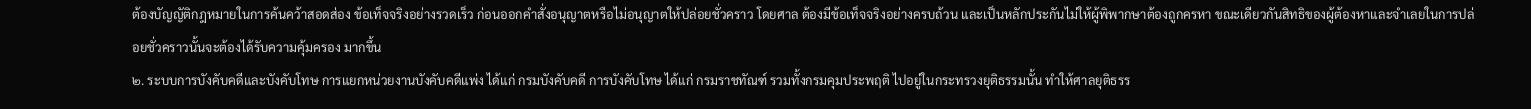ต้องบัญญัติกฎหมายในการค้นคว้าสอดส่อง ข้อเท็จจริงอย่างรวดเร็ว ก่อนออกคำสั่งอนุญาตหรือไม่อนุญาตให้ปล่อยชั่วคราว โดยศาล ต้องมีข้อเท็จจริงอย่างครบถ้วน และเป็นหลักประกันไม่ให้ผู้พิพากษาต้องถูกครหา ขณะเดียวกันสิทธิของผู้ต้องหาและจำเลยในการปล่อยชั่วคราวนั้นจะต้องได้รับความคุ้มครอง มากขึ้น
๒. ระบบการบังคับคดีและบังคับโทษ การแยกหน่วยงานบังคับคดีแพ่ง ได้แก่ กรมบังคับคดี การบังคับโทษ ได้แก่ กรมราชทัณฑ์ รวมทั้งกรมคุมประพฤติ ไปอยู่ในกระทรวงยุติธรรมนั้น ทำให้ศาลยุติธรร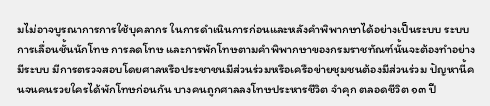มไม่อาจบูรณาการการใช้บุคลากร ในการดำเนินการก่อนและหลังคำพิพากษาได้อย่างเป็นระบบ ระบบการเลื่อนชั้นนักโทษ การลดโทษ และการพักโทษตามคำพิพากษาของกรมราชทัณฑ์นั้นจะต้องทำอย่างมีระบบ มีการตรวจสอบโดยศาลหรือประชาชนมีส่วนร่วมหรือเครือข่ายชุมชนต้องมีส่วนร่วม ปัญหานี้คนจนคนรวยใครได้พักโทษก่อนกัน บางคนถูกศาลลงโทษประหารชีวิต จำคุก ตลอดชีวิต ๑๓ ปี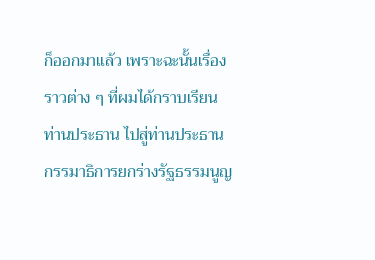ก็ออกมาแล้ว เพราะฉะนั้นเรื่องราวต่าง ๆ ที่ผมได้กราบเรียนท่านประธาน ไปสู่ท่านประธานกรรมาธิการยกร่างรัฐธรรมนูญ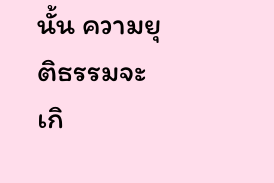นั้น ความยุติธรรมจะเกิ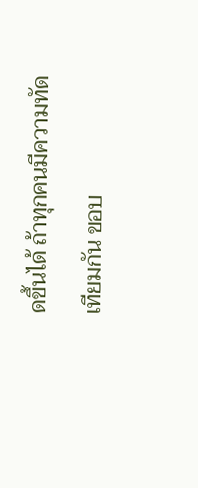ดขึ้นได้ ถ้าทุกคนมีความทัดเทียมกัน ขอบ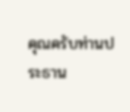คุณครับท่านประธาน